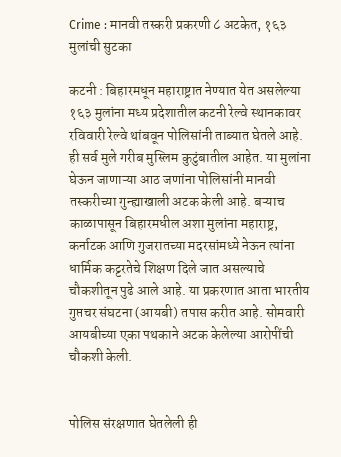Crime : मानवी तस्करी प्रकरणी ८ अटकेत, १६३ मुलांची सुटका

कटनी : बिहारमधून महाराष्ट्रात नेण्यात येत असलेल्या १६३ मुलांना मध्य प्रदेशातील कटनी रेल्वे स्थानकावर रविवारी रेल्वे थांबवून पोलिसांनी ताब्यात घेतले आहे. ही सर्व मुले गरीब मुस्लिम कुटुंबातील आहेत. या मुलांना घेऊन जाणाऱ्या आठ जणांना पोलिसांनी मानवी तस्करीच्या गुन्ह्याखाली अटक केली आहे. बऱ्याच काळापासून बिहारमधील अशा मुलांना महाराष्ट्र, कर्नाटक आणि गुजरातच्या मदरसांमध्ये नेऊन त्यांना धार्मिक कट्टरतेचे शिक्षण दिले जात असल्याचे चौकशीतून पुढे आले आहे. या प्रकरणात आता भारतीय गुप्तचर संघटना (आयबी) तपास करीत आहे. सोमवारी आयबीच्या एका पथकाने अटक केलेल्या आरोपींची चौकशी केली.


पोलिस संरक्षणात घेतलेली ही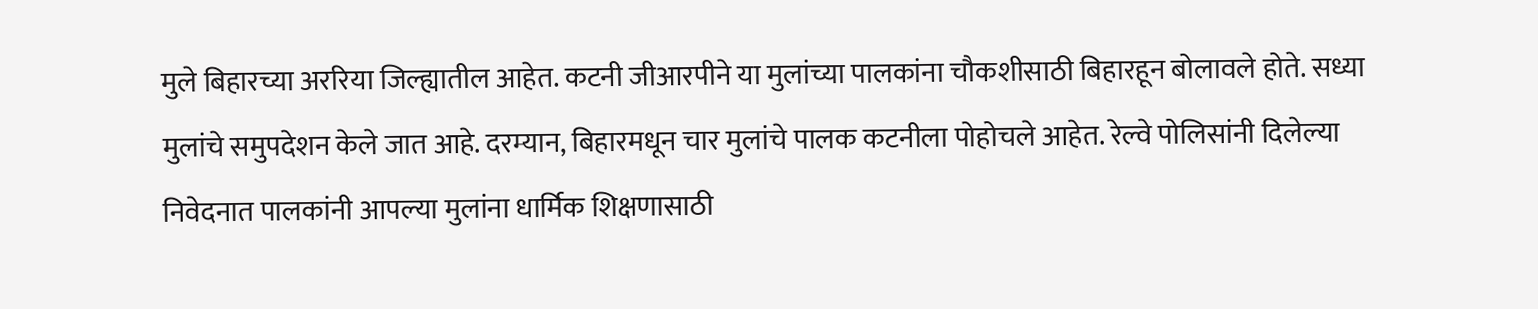मुले बिहारच्या अररिया जिल्ह्यातील आहेत. कटनी जीआरपीने या मुलांच्या पालकांना चौकशीसाठी बिहारहून बोलावले होते. सध्या मुलांचे समुपदेशन केले जात आहे. दरम्यान, बिहारमधून चार मुलांचे पालक कटनीला पोहोचले आहेत. रेल्वे पोलिसांनी दिलेल्या निवेदनात पालकांनी आपल्या मुलांना धार्मिक शिक्षणासाठी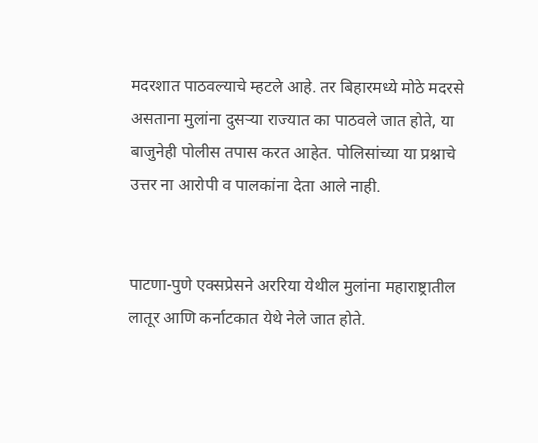मदरशात पाठवल्याचे म्हटले आहे. तर बिहारमध्ये मोठे मदरसे असताना मुलांना दुसऱ्या राज्यात का पाठवले जात होते, या बाजुनेही पोलीस तपास करत आहेत. पोलिसांच्या या प्रश्नाचे उत्तर ना आरोपी व पालकांना देता आले नाही.


पाटणा-पुणे एक्सप्रेसने अररिया येथील मुलांना महाराष्ट्रातील लातूर आणि कर्नाटकात येथे नेले जात होते.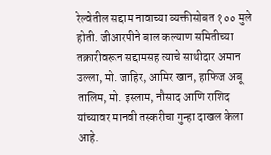रेल्वेतील सद्दाम नावाच्या व्यक्तीसोबत १०० मुले होती. जीआरपीने बाल कल्याण समितीच्या तक्रारीवरून सद्दामसह त्याचे साथीदार अमान उल्ला, मो. जाहिर, आमिर खान, हाफिज अबू तालिम, मो. इस्लाम, नौसाद आणि राशिद यांच्यावर मानवी तस्करीचा गुन्हा दाखल केला आहे.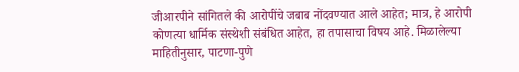जीआरपीने सांगितले की आरोपींचे जबाब नोंदवण्यात आले आहेत; मात्र, हे आरोपी कोणत्या धार्मिक संस्थेशी संबंधित आहेत, हा तपासाचा विषय आहे. मिळालेल्या माहितीनुसार, पाटणा-पुणे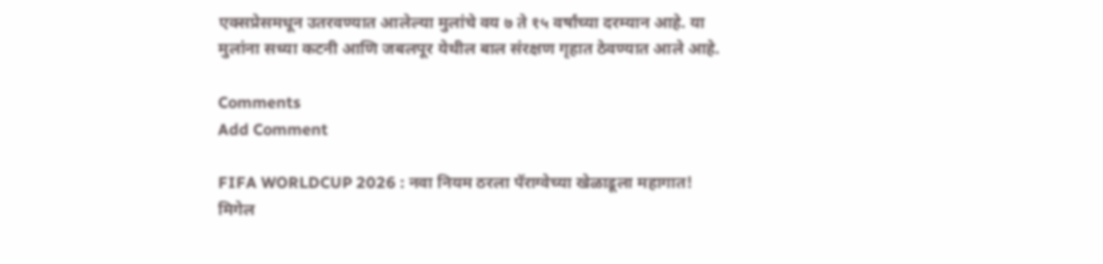एक्सप्रेसमधून उतरवण्यात आलेल्या मुलांचे वय ७ ते १५ वर्षांच्या दरम्यान आहे. या मुलांना सध्या कटनी आणि जबलपूर येथील बाल संरक्षण गृहात ठेवण्यात आले आहे.

Comments
Add Comment

FIFA WORLDCUP 2026 : नवा नियम ठरला पॅराग्वेच्या खेळाडूला महागात! मिगेल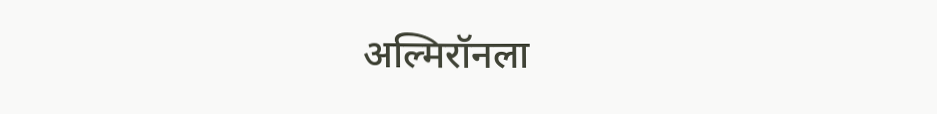अल्मिरॉनला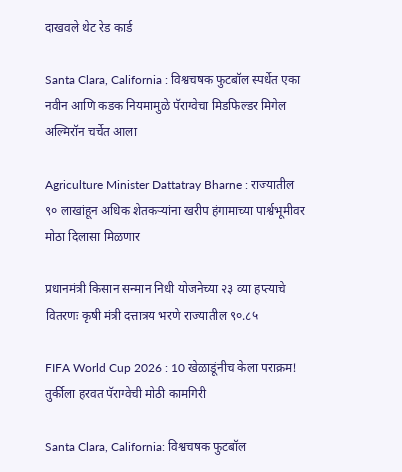दाखवले थेट रेड कार्ड

Santa Clara, California : विश्वचषक फुटबॉल स्पर्धेत एका नवीन आणि कडक नियमामुळे पॅराग्वेचा मिडफिल्डर मिगेल अल्मिरॉन चर्चेत आला

Agriculture Minister Dattatray Bharne : राज्यातील ९० लाखांहून अधिक शेतकऱ्यांना खरीप हंगामाच्या पार्श्वभूमीवर मोठा दिलासा मिळणार

प्रधानमंत्री किसान सन्मान निधी योजनेच्या २३ व्या हप्त्याचे वितरणः कृषी मंत्री दत्तात्रय भरणे राज्यातील ९०.८५

FIFA World Cup 2026 : 10 खेळाडूंनीच केला पराक्रम! तुर्कीला हरवत पॅराग्वेची मोठी कामगिरी

Santa Clara, California: विश्वचषक फुटबॉल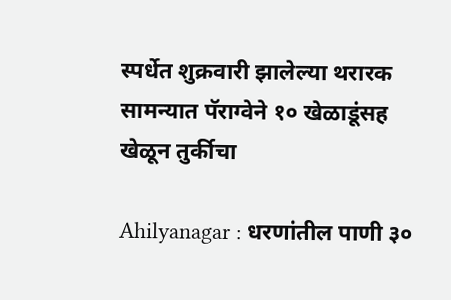स्पर्धेत शुक्रवारी झालेल्या थरारक सामन्यात पॅराग्वेने १० खेळाडूंसह खेळून तुर्कीचा

Ahilyanagar : धरणांतील पाणी ३०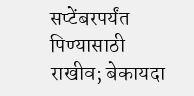सप्टेंबरपर्यंत पिण्यासाठी राखीव; बेकायदा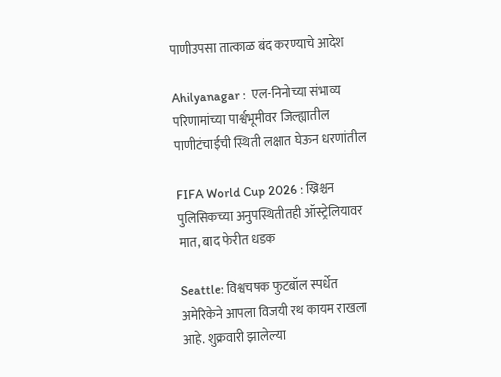पाणीउपसा तात्काळ बंद करण्याचे आदेश

Ahilyanagar :  एल-निनोच्या संभाव्य परिणामांच्या पार्श्वभूमीवर जिल्ह्यातील पाणीटंचाईची स्थिती लक्षात घेऊन धरणांतील

FIFA World Cup 2026 : ख्रिश्चन पुलिसिकच्या अनुपस्थितीतही ऑस्ट्रेलियावर मात, बाद फेरीत धडक

Seattle: विश्वचषक फुटबॉल स्पर्धेत अमेरिकेने आपला विजयी रथ कायम राखला आहे. शुक्रवारी झालेल्या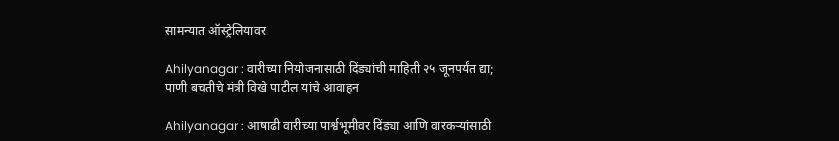सामन्यात ऑस्ट्रेलियावर

Ahilyanagar : वारीच्या नियोजनासाठी दिंड्यांची माहिती २५ जूनपर्यंत द्या; पाणी बचतीचे मंत्री विखे पाटील यांचे आवाहन

Ahilyanagar : आषाढी वारीच्या पार्श्वभूमीवर दिंड्या आणि वारकऱ्यांसाठी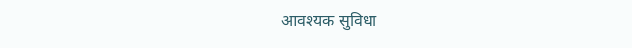आवश्यक सुविधा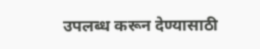उपलब्ध करून देण्यासाठी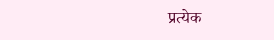प्रत्येक